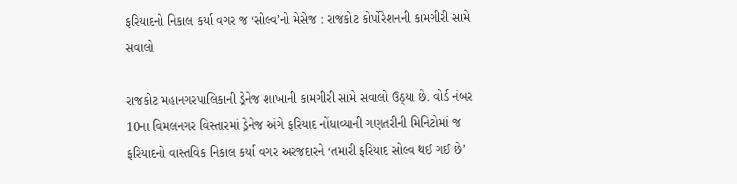ફરિયાદનો નિકાલ કર્યા વગર જ ‘સોલ્વ’નો મેસેજ : રાજકોટ કોર્પોરેશનની કામગીરી સામે સવાલો

રાજકોટ મહાનગરપાલિકાની ડ્રેનેજ શાખાની કામગીરી સામે સવાલો ઉઠ્યા છે. વોર્ડ નંબર 10ના વિમલનગર વિસ્તારમાં ડ્રેનેજ અંગે ફરિયાદ નોંધાવ્યાની ગણતરીની મિનિટોમાં જ ફરિયાદનો વાસ્તવિક નિકાલ કર્યા વગર અરજદારને ‘તમારી ફરિયાદ સોલ્વ થઈ ગઈ છે’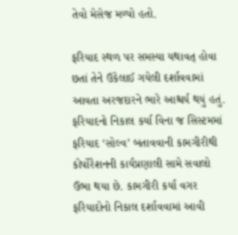તેવો મેસેજ મળ્યો હતો.

ફરિયાદ સ્થળ પર સમસ્યા યથાવત્ હોવા છતાં તેને ઉકેલાઈ ગયેલી દર્શાવવામાં આવતા અરજદારને ભારે આશ્ચર્ય થયું હતું. ફરિયાદનો નિકાલ કર્યા વિના જ સિસ્ટમમાં ફરિયાદ ‘સોલ્વ’ બતાવવાની કામગીરીથી કોર્પોરેશનની કાર્યપ્રણાલી સામે સવાલો ઉભા થયા છે. કામગીરી કર્યા વગર ફરિયાદોનો નિકાલ દર્શાવવામાં આવી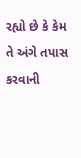રહ્યો છે કે કેમ તે અંગે તપાસ કરવાની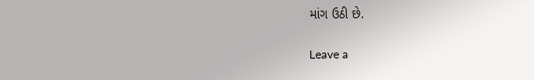માંગ ઉઠી છે.

Leave a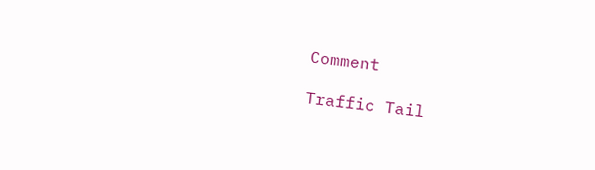Comment

Traffic Tail